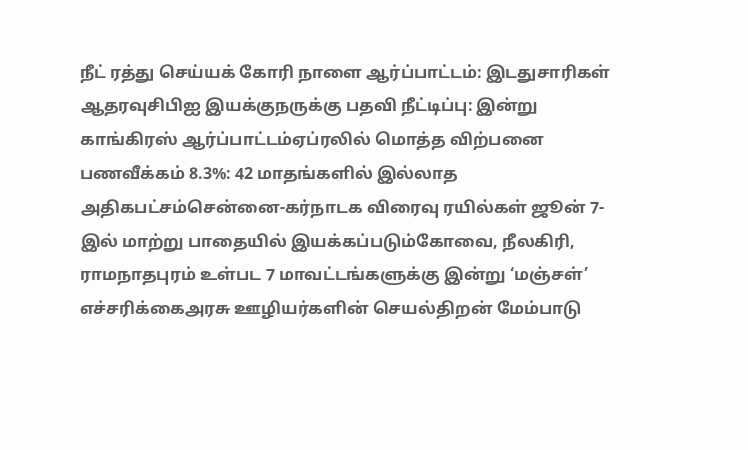நீட் ரத்து செய்யக் கோரி நாளை ஆர்ப்பாட்டம்: இடதுசாரிகள் ஆதரவுசிபிஐ இயக்குநருக்கு பதவி நீட்டிப்பு: இன்று காங்கிரஸ் ஆர்ப்பாட்டம்ஏப்ரலில் மொத்த விற்பனை பணவீக்கம் 8.3%: 42 மாதங்களில் இல்லாத அதிகபட்சம்சென்னை-கர்நாடக விரைவு ரயில்கள் ஜூன் 7-இல் மாற்று பாதையில் இயக்கப்படும்கோவை, நீலகிரி, ராமநாதபுரம் உள்பட 7 மாவட்டங்களுக்கு இன்று ‘மஞ்சள்’ எச்சரிக்கைஅரசு ஊழியர்களின் செயல்திறன் மேம்பாடு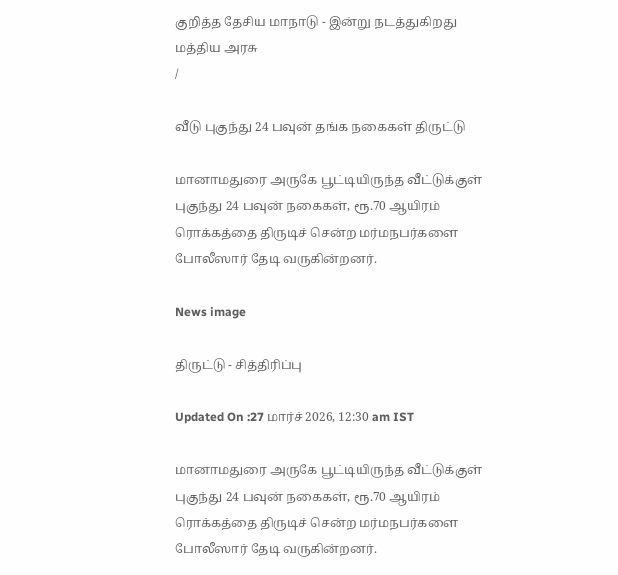குறித்த தேசிய மாநாடு - இன்று நடத்துகிறது மத்திய அரசு
/

வீடு புகுந்து 24 பவுன் தங்க நகைகள் திருட்டு

மானாமதுரை அருகே பூட்டியிருந்த வீட்டுக்குள் புகுந்து 24 பவுன் நகைகள், ரூ.70 ஆயிரம் ரொக்கத்தை திருடிச் சென்ற மர்மநபர்களை போலீஸார் தேடி வருகின்றனர்.

News image

திருட்டு - சித்திரிப்பு

Updated On :27 மார்ச் 2026, 12:30 am IST

மானாமதுரை அருகே பூட்டியிருந்த வீட்டுக்குள் புகுந்து 24 பவுன் நகைகள், ரூ.70 ஆயிரம் ரொக்கத்தை திருடிச் சென்ற மர்மநபர்களை போலீஸார் தேடி வருகின்றனர்.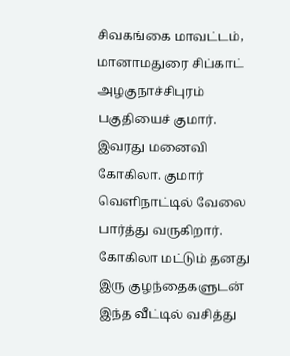சிவகங்கை மாவட்டம், மானாமதுரை சிப்காட் அழகுநாச்சிபுரம் பகுதியைச் குமார். இவரது மனைவி கோகிலா. குமார் வெளிநாட்டில் வேலை பார்த்து வருகிறார். கோகிலா மட்டும் தனது இரு குழந்தைகளுடன் இந்த வீட்டில் வசித்து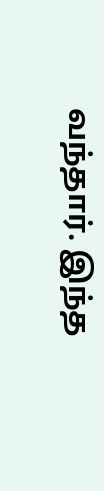வந்தார். இந்த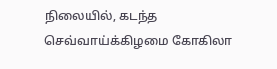நிலையில், கடந்த செவ்வாய்க்கிழமை கோகிலா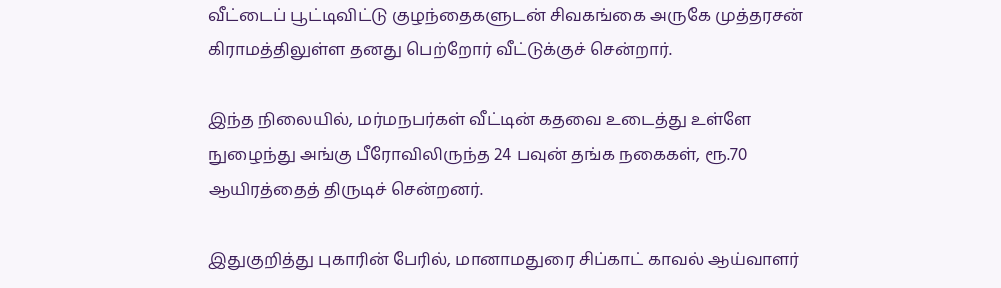வீட்டைப் பூட்டிவிட்டு குழந்தைகளுடன் சிவகங்கை அருகே முத்தரசன் கிராமத்திலுள்ள தனது பெற்றோர் வீட்டுக்குச் சென்றார்.

இந்த நிலையில், மர்மநபர்கள் வீட்டின் கதவை உடைத்து உள்ளே நுழைந்து அங்கு பீரோவிலிருந்த 24 பவுன் தங்க நகைகள், ரூ.70 ஆயிரத்தைத் திருடிச் சென்றனர்.

இதுகுறித்து புகாரின் பேரில், மானாமதுரை சிப்காட் காவல் ஆய்வாளர்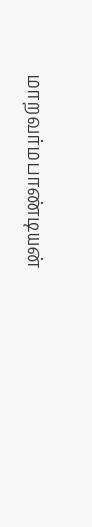மாறவர்மபாண்டியன்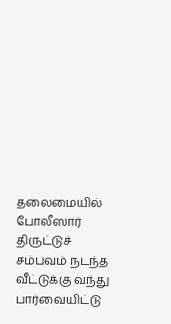தலைமையில் போலீஸார் திருட்டுச் சம்பவம் நடந்த வீட்டுக்கு வந்து பார்வையிட்டு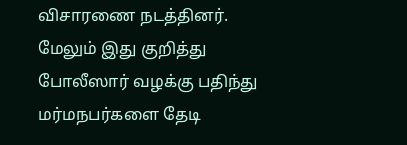விசாரணை நடத்தினர். மேலும் இது குறித்து போலீஸார் வழக்கு பதிந்து மர்மநபர்களை தேடி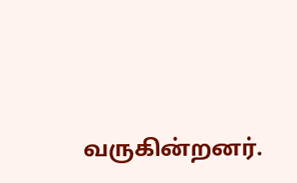வருகின்றனர்.